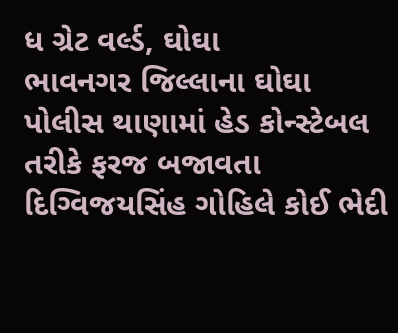ધ ગ્રેટ વર્લ્ડ, ઘોઘા
ભાવનગર જિલ્લાના ઘોઘા પોલીસ થાણામાં હેડ કોન્સ્ટેબલ તરીકે ફરજ બજાવતા દિગ્વિજયસિંહ ગોહિલે કોઈ ભેદી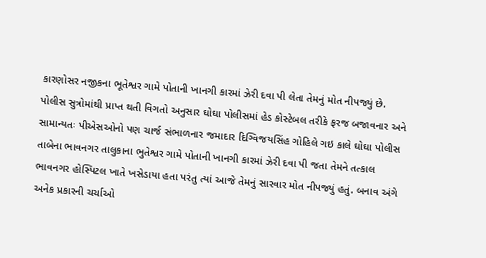કારણોસર નજીકના ભૂતેશ્વર ગામે પોતાની ખાનગી કારમાં ઝેરી દવા પી લેતા તેમનું મોત નીપજ્યું છે.
પોલીસ સુત્રોમાંથી પ્રાપ્ત થતી વિગતો અનુસાર ઘોઘા પોલીસમાં હેડ કોસ્ટેબલ તરીકે ફરજ બજાવનાર અને સામાન્યતઃ પીએસઓનો પણ ચાર્જ સંભાળનાર જમાદાર દિગ્વિજયસિંહ ગોહિલે ગઇ કાલે ઘોઘા પોલીસ તાબેના ભાવનગર તાલુકાના ભુતેશ્વર ગામે પોતાની ખાનગી કારમાં ઝેરી દવા પી જતા તેમને તત્કાલ ભાવનગર હોસ્પિટલ ખાતે ખસેડાયા હતા પરંતુ ત્યાં આજે તેમનું સારવાર મોત નીપજ્યું હતું. બનાવ અંગે અનેક પ્રકારની ચર્ચાઓ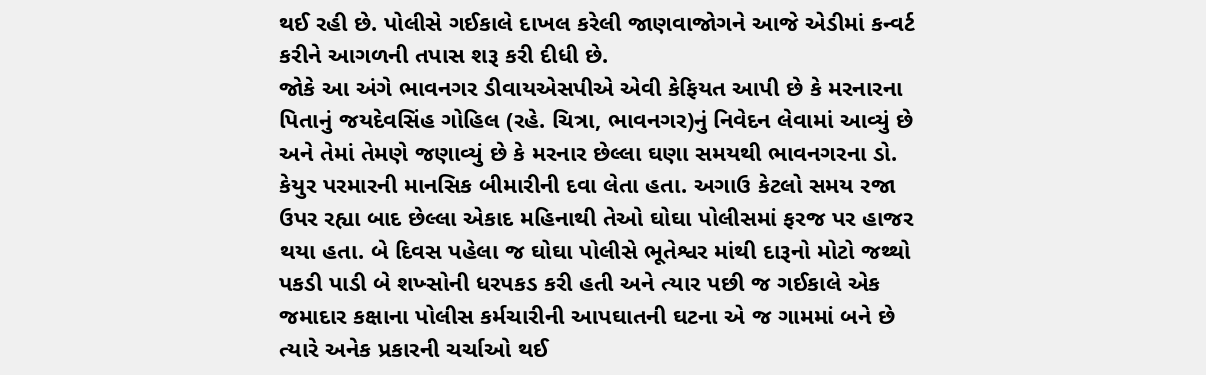થઈ રહી છે. પોલીસે ગઈકાલે દાખલ કરેલી જાણવાજોગને આજે એડીમાં કન્વર્ટ કરીને આગળની તપાસ શરૂ કરી દીધી છે.
જોકે આ અંગે ભાવનગર ડીવાયએસપીએ એવી કેફિયત આપી છે કે મરનારના પિતાનું જયદેવસિંહ ગોહિલ (રહે. ચિત્રા, ભાવનગર)નું નિવેદન લેવામાં આવ્યું છે અને તેમાં તેમણે જણાવ્યું છે કે મરનાર છેલ્લા ઘણા સમયથી ભાવનગરના ડો. કેયુર પરમારની માનસિક બીમારીની દવા લેતા હતા. અગાઉ કેટલો સમય રજા ઉપર રહ્યા બાદ છેલ્લા એકાદ મહિનાથી તેઓ ઘોઘા પોલીસમાં ફરજ પર હાજર થયા હતા. બે દિવસ પહેલા જ ઘોઘા પોલીસે ભૂતેશ્વર માંથી દારૂનો મોટો જથ્થો પકડી પાડી બે શખ્સોની ધરપકડ કરી હતી અને ત્યાર પછી જ ગઈકાલે એક જમાદાર કક્ષાના પોલીસ કર્મચારીની આપઘાતની ઘટના એ જ ગામમાં બને છે ત્યારે અનેક પ્રકારની ચર્ચાઓ થઈ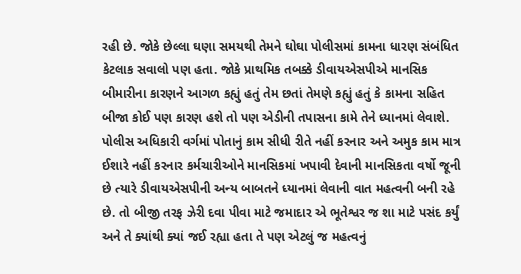રહી છે. જોકે છેલ્લા ઘણા સમયથી તેમને ઘોઘા પોલીસમાં કામના ધારણ સંબંધિત કેટલાક સવાલો પણ હતા. જોકે પ્રાથમિક તબક્કે ડીવાયએસપીએ માનસિક બીમારીના કારણને આગળ કહ્યું હતું તેમ છતાં તેમણે કહ્યું હતું કે કામના સહિત બીજા કોઈ પણ કારણ હશે તો પણ એડીની તપાસના કામે તેને ધ્યાનમાં લેવાશે. પોલીસ અધિકારી વર્ગમાં પોતાનું કામ સીધી રીતે નહીં કરનાર અને અમુક કામ માત્ર ઈશારે નહીં કરનાર કર્મચારીઓને માનસિકમાં ખપાવી દેવાની માનસિકતા વર્ષો જૂની છે ત્યારે ડીવાયએસપીની અન્ય બાબતને ધ્યાનમાં લેવાની વાત મહત્વની બની રહે છે. તો બીજી તરફ ઝેરી દવા પીવા માટે જમાદાર એ ભૂતેશ્વર જ શા માટે પસંદ કર્યું અને તે ક્યાંથી ક્યાં જઈ રહ્યા હતા તે પણ એટલું જ મહત્વનું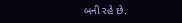બની રહે છે.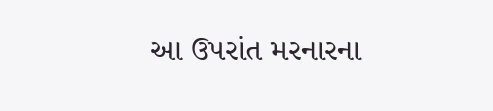આ ઉપરાંત મરનારના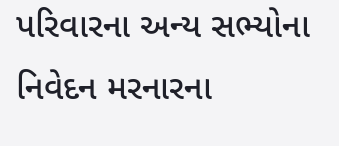પરિવારના અન્ય સભ્યોના નિવેદન મરનારના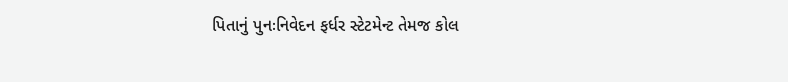પિતાનું પુનઃનિવેદન ફર્ધર સ્ટેટમેન્ટ તેમજ કોલ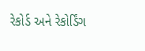રેકોર્ડ અને રેકોર્ડિંગ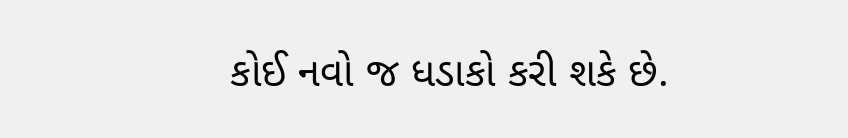કોઈ નવો જ ધડાકો કરી શકે છે.